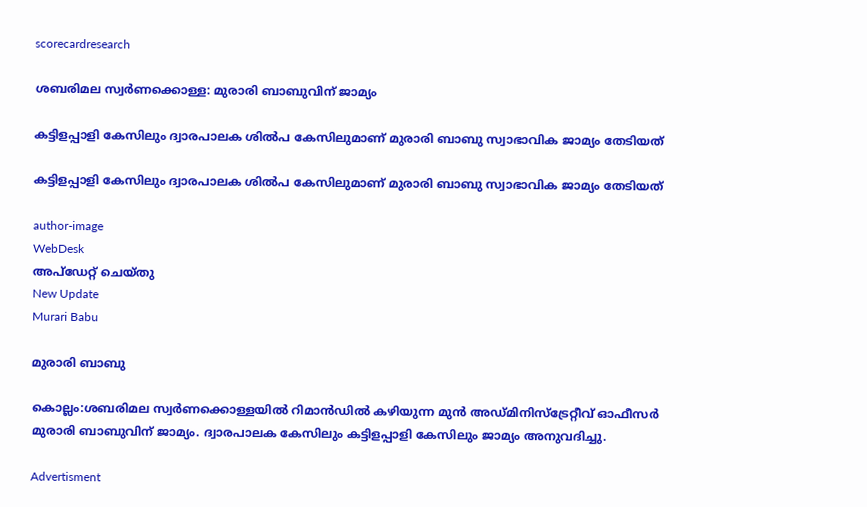scorecardresearch

ശബരിമല സ്വർണക്കൊള്ള: മുരാരി ബാബുവിന് ജാമ്യം

കട്ടിളപ്പാളി കേസിലും ദ്വാരപാലക ശിൽപ കേസിലുമാണ് മുരാരി ബാബു സ്വാഭാവിക ജാമ്യം തേടിയത്

കട്ടിളപ്പാളി കേസിലും ദ്വാരപാലക ശിൽപ കേസിലുമാണ് മുരാരി ബാബു സ്വാഭാവിക ജാമ്യം തേടിയത്

author-image
WebDesk
അപ്‌ഡേറ്റ് ചെയ്‌തു
New Update
Murari Babu

മുരാരി ബാബു

കൊല്ലം:ശബരിമല സ്വർണക്കൊള്ളയിൽ റിമാൻഡിൽ കഴിയുന്ന മുൻ അഡ്മിനിസ്‌ട്രേറ്റീവ് ഓഫീസർ മുരാരി ബാബുവിന് ജാമ്യം. ദ്വാരപാലക കേസിലും കട്ടിളപ്പാളി കേസിലും ജാമ്യം അനുവദിച്ചു.

Advertisment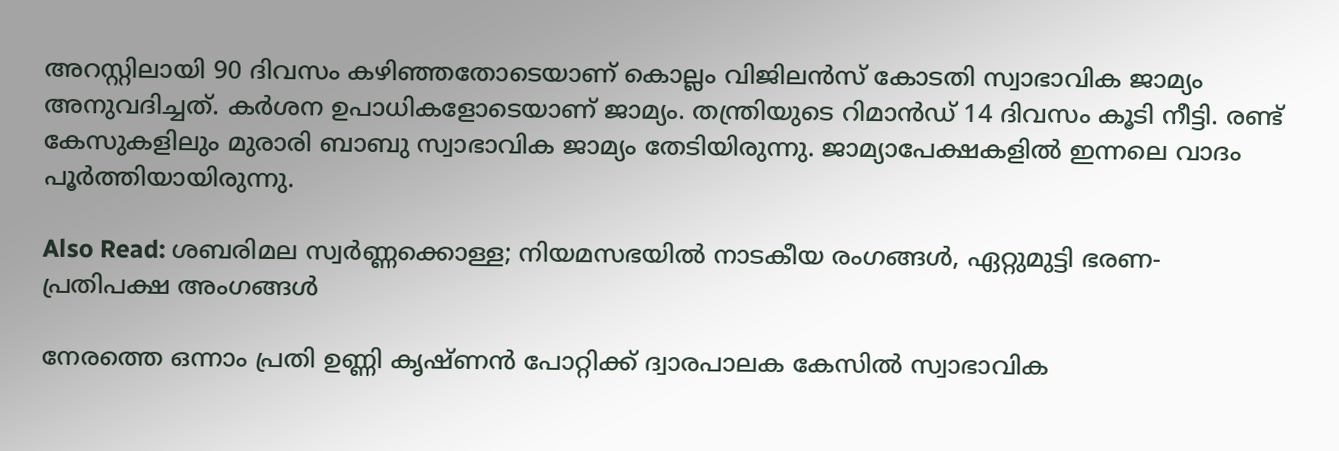അറസ്റ്റിലായി 90 ദിവസം കഴിഞ്ഞതോടെയാണ് കൊല്ലം വിജിലൻസ് കോടതി സ്വാഭാവിക ജാമ്യം അനുവദിച്ചത്. കർശന ഉപാധികളോടെയാണ് ജാമ്യം. തന്ത്രിയുടെ റിമാൻഡ് 14 ദിവസം കൂടി നീട്ടി. രണ്ട് കേസുകളിലും മുരാരി ബാബു സ്വാഭാവിക ജാമ്യം തേടിയിരുന്നു. ജാമ്യാപേക്ഷകളിൽ ഇന്നലെ വാദം പൂർത്തിയായിരുന്നു.

Also Read: ശബരിമല സ്വർണ്ണക്കൊള്ള; നിയമസഭയിൽ നാടകീയ രംഗങ്ങൾ, ഏറ്റുമുട്ടി ഭരണ-പ്രതിപക്ഷ അംഗങ്ങൾ

നേരത്തെ ഒന്നാം പ്രതി ഉണ്ണി കൃഷ്ണൻ പോറ്റിക്ക് ദ്വാരപാലക കേസിൽ സ്വാഭാവിക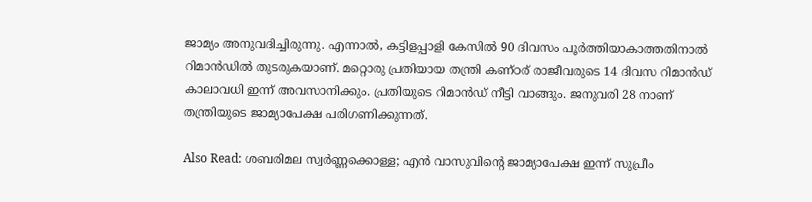ജാമ്യം അനുവദിച്ചിരുന്നു. എന്നാൽ, കട്ടിളപ്പാളി കേസിൽ 90 ദിവസം പൂർത്തിയാകാത്തതിനാൽ റിമാൻഡിൽ തുടരുകയാണ്. മറ്റൊരു പ്രതിയായ തന്ത്രി കണ്ഠര് രാജീവരുടെ 14 ദിവസ റിമാൻഡ് കാലാവധി ഇന്ന് അവസാനിക്കും. പ്രതിയുടെ റിമാൻഡ് നീട്ടി വാങ്ങും. ജനുവരി 28 നാണ് തന്ത്രിയുടെ ജാമ്യാപേക്ഷ പരിഗണിക്കുന്നത്.

Also Read: ശബരിമല സ്വർണ്ണക്കൊള്ള; എൻ വാസുവിന്റെ ജാമ്യാപേക്ഷ ഇന്ന് സുപ്രീം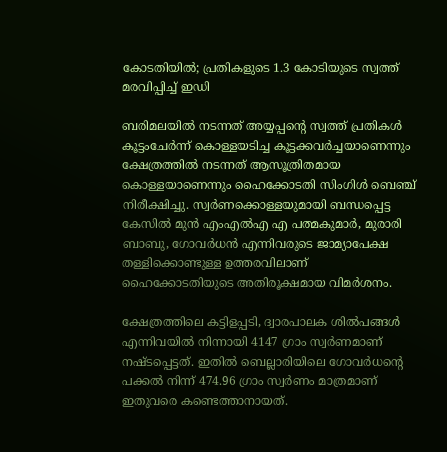കോടതിയിൽ; പ്രതികളുടെ 1.3 കോടിയുടെ സ്വത്ത് മരവിപ്പിച്ച് ഇഡി

ബരിമലയിൽ നടന്നത് അയ്യപ്പൻ്റെ സ്വത്ത് പ്രതികൾ കൂട്ടംചേർന്ന് കൊള്ളയടിച്ച കൂട്ടക്കവർച്ചയാണെന്നും ക്ഷേത്രത്തിൽ നടന്നത് ആസൂത്രിതമായ കൊള്ളയാണെന്നും ഹൈക്കോടതി സിംഗിൾ ബെഞ്ച് നിരീക്ഷിച്ചു. സ്വർണക്കൊള്ളയുമായി ബന്ധപ്പെട്ട കേസിൽ മുൻ എംഎൽഎ എ പത്മകുമാർ, മുരാരി ബാബു, ഗോവർധൻ എന്നിവരുടെ ജാമ്യാപേക്ഷ തള്ളിക്കൊണ്ടുള്ള ഉത്തരവിലാണ് ഹൈക്കോടതിയുടെ അതിരൂക്ഷമായ വിമർശനം.

ക്ഷേത്രത്തിലെ കട്ടിളപ്പടി, ദ്വാരപാലക ശിൽപങ്ങൾ എന്നിവയിൽ നിന്നായി 4147 ഗ്രാം സ്വർണമാണ് നഷ്ടപ്പെട്ടത്. ഇതിൽ ബെല്ലാരിയിലെ ഗോവർധൻ്റെ പക്കൽ നിന്ന് 474.96 ഗ്രാം സ്വർണം മാത്രമാണ് ഇതുവരെ കണ്ടെത്താനായത്.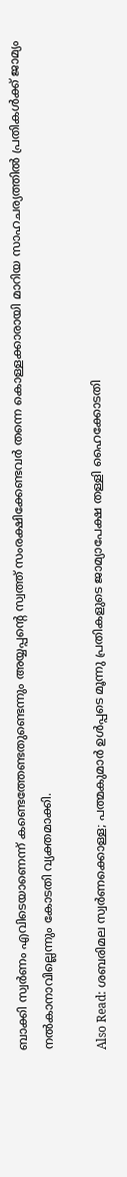ബാക്കി സ്വർണം എവിടെയാണെന്ന് കണ്ടെത്തേണ്ടതുണ്ടെന്നും അയ്യപ്പൻ്റെ സ്വത്ത് സംരക്ഷിക്കേണ്ടവർ തന്നെ കൊള്ളക്കാരായി മാറിയ സാഹചര്യത്തിൽ പ്രതികൾക്ക് ജാമ്യം നൽകാനാവില്ലെന്നും കോടതി വ്യക്തമാക്കി.

Also Read: ശബരിമല സ്വർണക്കൊള്ള; പത്മകുമാർ ഉൾപ്പടെ മൂന്നു പ്രതികളുടെ ജാമ്യാപേക്ഷ തള്ളി ഹൈക്കോടതി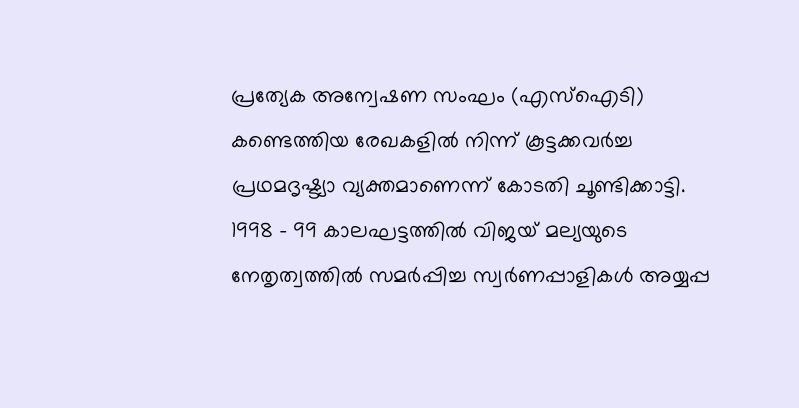പ്രത്യേക അന്വേഷണ സംഘം (എസ്ഐടി) കണ്ടെത്തിയ രേഖകളിൽ നിന്ന് കൂട്ടക്കവർച്ച പ്രഥമദൃഷ്ട്യാ വ്യക്തമാണെന്ന് കോടതി ചൂണ്ടിക്കാട്ടി. 1998 - 99 കാലഘട്ടത്തിൽ വിജയ് മല്യയുടെ നേതൃത്വത്തിൽ സമർപ്പിച്ച സ്വർണപ്പാളികൾ അയ്യപ്പ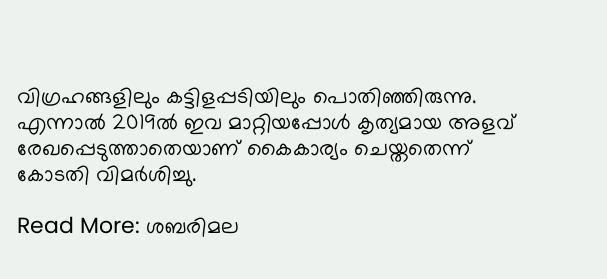വിഗ്രഹങ്ങളിലും കട്ടിളപ്പടിയിലും പൊതിഞ്ഞിരുന്നു. എന്നാൽ 2019ൽ ഇവ മാറ്റിയപ്പോൾ കൃത്യമായ അളവ് രേഖപ്പെടുത്താതെയാണ് കൈകാര്യം ചെയ്തതെന്ന് കോടതി വിമർശിച്ചു.

Read More: ശബരിമല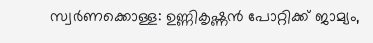സ്വർണക്കൊള്ള: ഉണ്ണികൃഷ്ണൻ പോറ്റിക്ക് ജാമ്യം,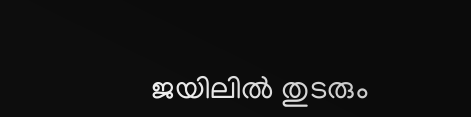ജയിലിൽ തുടരും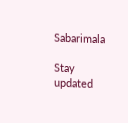Sabarimala

Stay updated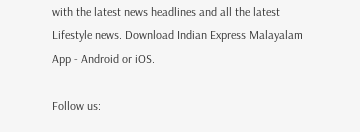with the latest news headlines and all the latest Lifestyle news. Download Indian Express Malayalam App - Android or iOS.

Follow us: